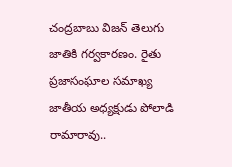చంద్రబాబు విజన్ తెలుగు జాతికి గర్వకారణం. రైతు ప్రజాసంఘాల సమాఖ్య జాతీయ అధ్యక్షుడు పోలాడి రామారావు..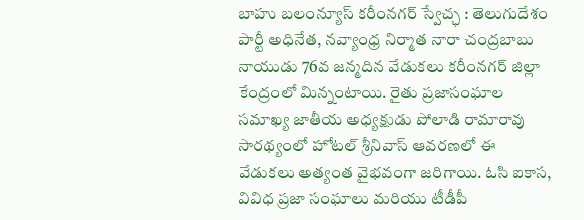బాహు బలంన్యూస్ కరీంనగర్ స్వేచ్ఛ : తెలుగుదేశం పార్టీ అధినేత, నవ్యాంధ్ర నిర్మాత నారా చంద్రబాబు నాయుడు 76వ జన్మదిన వేడుకలు కరీంనగర్ జిల్లా కేంద్రంలో మిన్నంటాయి. రైతు ప్రజాసంఘాల సమాఖ్య జాతీయ అధ్యక్షుడు పోలాడి రామారావు సారథ్యంలో హోటల్ శ్రీనివాస్ ఆవరణలో ఈ వేడుకలు అత్యంత వైభవంగా జరిగాయి. ఓసి ఐకాస, వివిధ ప్రజా సంఘాలు మరియు టీడీపీ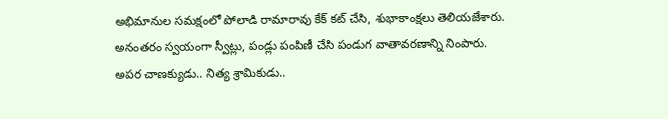అభిమానుల సమక్షంలో పోలాడి రామారావు కేక్ కట్ చేసి, శుభాకాంక్షలు తెలియజేశారు. అనంతరం స్వయంగా స్వీట్లు, పండ్లు పంపిణీ చేసి పండుగ వాతావరణాన్ని నింపారు.
అపర చాణక్యుడు.. నిత్య శ్రామికుడు..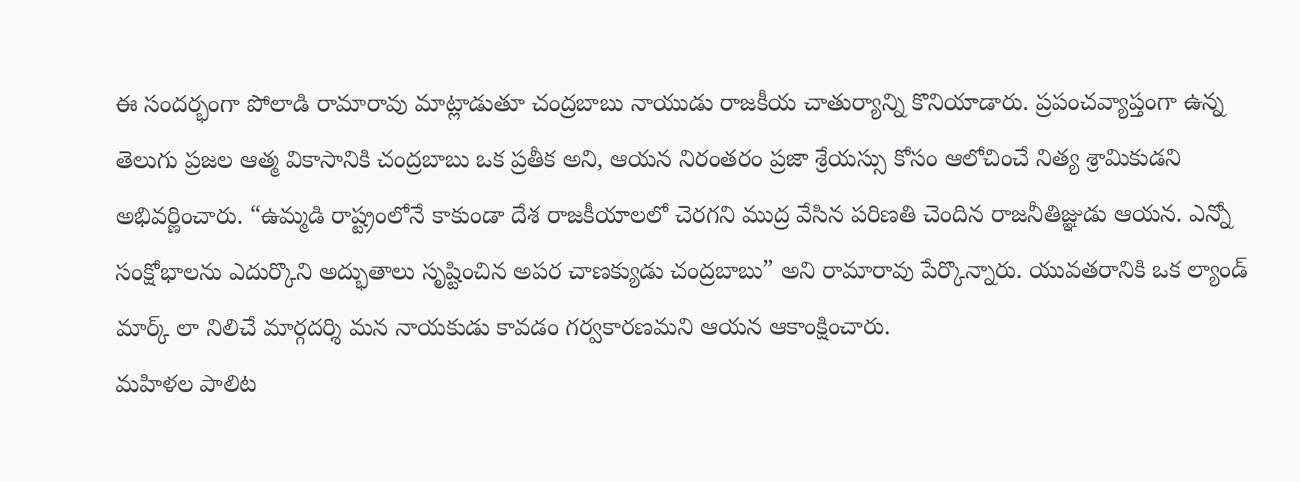ఈ సందర్భంగా పోలాడి రామారావు మాట్లాడుతూ చంద్రబాబు నాయుడు రాజకీయ చాతుర్యాన్ని కొనియాడారు. ప్రపంచవ్యాప్తంగా ఉన్న తెలుగు ప్రజల ఆత్మ వికాసానికి చంద్రబాబు ఒక ప్రతీక అని, ఆయన నిరంతరం ప్రజా శ్రేయస్సు కోసం ఆలోచించే నిత్య శ్రామికుడని అభివర్ణించారు. “ఉమ్మడి రాష్ట్రంలోనే కాకుండా దేశ రాజకీయాలలో చెరగని ముద్ర వేసిన పరిణతి చెందిన రాజనీతిజ్ఞుడు ఆయన. ఎన్నో సంక్షోభాలను ఎదుర్కొని అద్భుతాలు సృష్టించిన అపర చాణక్యుడు చంద్రబాబు” అని రామారావు పేర్కొన్నారు. యువతరానికి ఒక ల్యాండ్ మార్క్ లా నిలిచే మార్గదర్శి మన నాయకుడు కావడం గర్వకారణమని ఆయన ఆకాంక్షించారు.
మహిళల పాలిట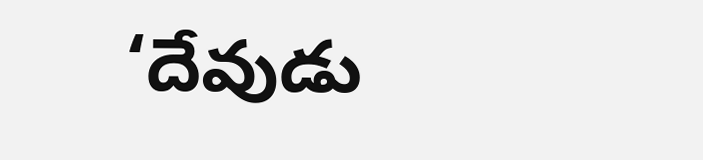‘దేవుడు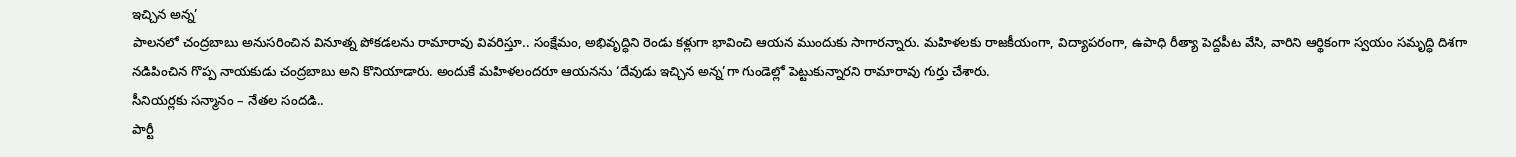ఇచ్చిన అన్న’
పాలనలో చంద్రబాబు అనుసరించిన వినూత్న పోకడలను రామారావు వివరిస్తూ.. సంక్షేమం, అభివృద్ధిని రెండు కళ్లుగా భావించి ఆయన ముందుకు సాగారన్నారు. మహిళలకు రాజకీయంగా, విద్యాపరంగా, ఉపాధి రీత్యా పెద్దపీట వేసి, వారిని ఆర్థికంగా స్వయం సమృద్ధి దిశగా నడిపించిన గొప్ప నాయకుడు చంద్రబాబు అని కొనియాడారు. అందుకే మహిళలందరూ ఆయనను ‘దేవుడు ఇచ్చిన అన్న’గా గుండెల్లో పెట్టుకున్నారని రామారావు గుర్తు చేశారు.
సీనియర్లకు సన్మానం – నేతల సందడి..
పార్టీ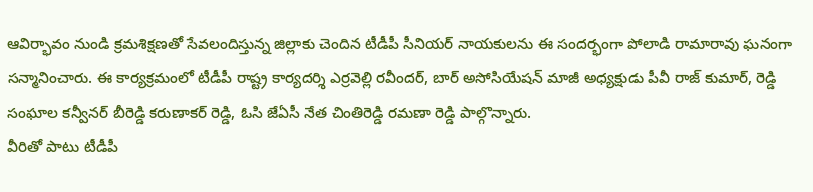ఆవిర్భావం నుండి క్రమశిక్షణతో సేవలందిస్తున్న జిల్లాకు చెందిన టీడీపీ సీనియర్ నాయకులను ఈ సందర్భంగా పోలాడి రామారావు ఘనంగా సన్మానించారు. ఈ కార్యక్రమంలో టీడీపీ రాష్ట్ర కార్యదర్శి ఎర్రవెల్లి రవీందర్, బార్ అసోసియేషన్ మాజీ అధ్యక్షుడు పీవీ రాజ్ కుమార్, రెడ్డి సంఘాల కన్వీనర్ బీరెడ్డి కరుణాకర్ రెడ్డి, ఓసి జేఏసీ నేత చింతిరెడ్డి రమణా రెడ్డి పాల్గొన్నారు.
వీరితో పాటు టీడీపీ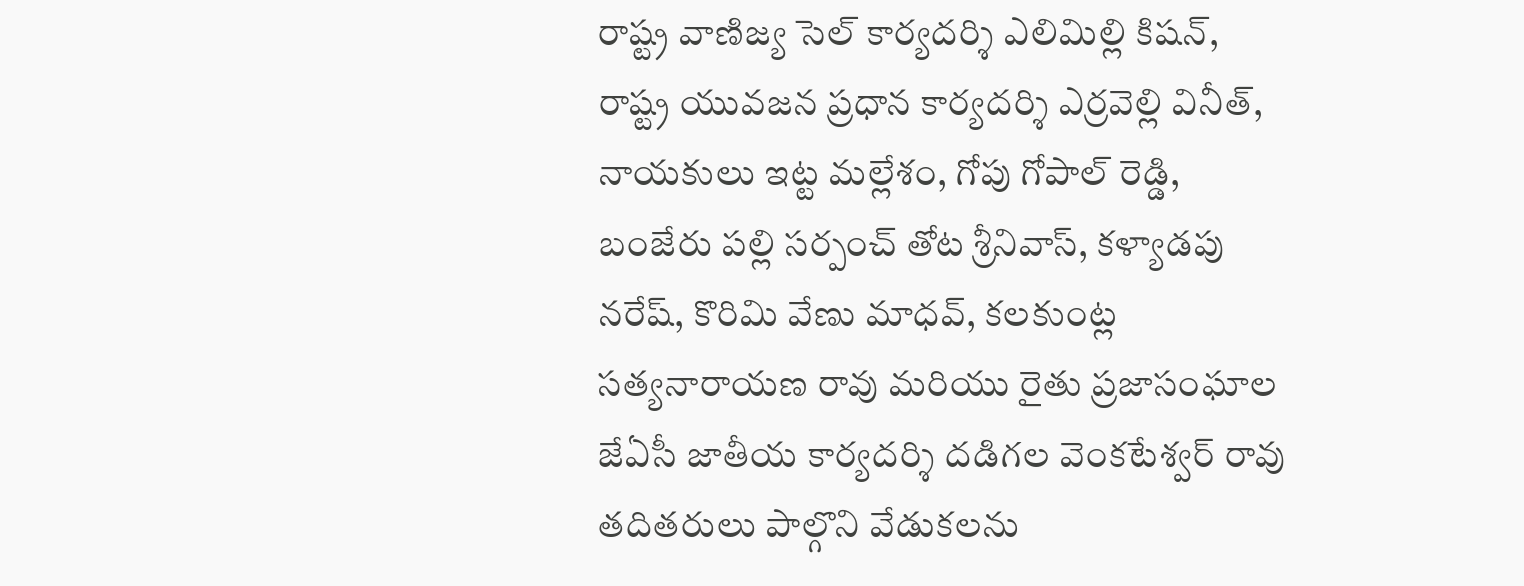రాష్ట్ర వాణిజ్య సెల్ కార్యదర్శి ఎలిమిల్లి కిషన్, రాష్ట్ర యువజన ప్రధాన కార్యదర్శి ఎర్రవెల్లి వినీత్, నాయకులు ఇట్ట మల్లేశం, గోపు గోపాల్ రెడ్డి, బంజేరు పల్లి సర్పంచ్ తోట శ్రీనివాస్, కళ్యాడపు నరేష్, కొరిమి వేణు మాధవ్, కలకుంట్ల సత్యనారాయణ రావు మరియు రైతు ప్రజాసంఘాల జేఏసీ జాతీయ కార్యదర్శి దడిగల వెంకటేశ్వర్ రావు తదితరులు పాల్గొని వేడుకలను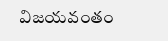విజయవంతం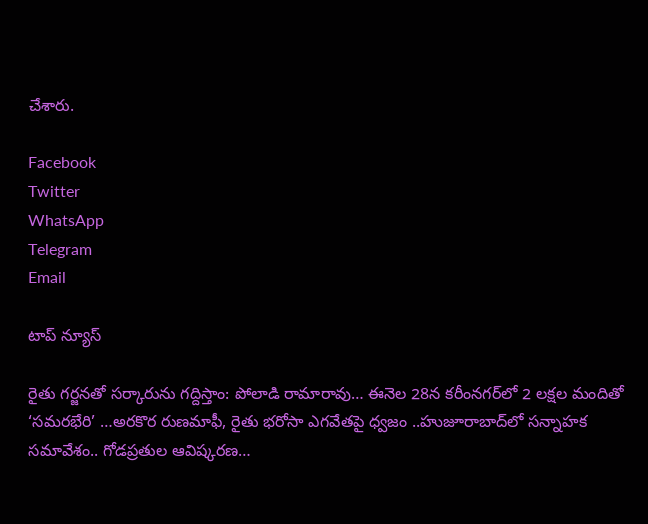చేశారు.

Facebook
Twitter
WhatsApp
Telegram
Email

టాప్ న్యూస్

రైతు గర్జనతో సర్కారును గద్దిస్తాం: పోలాడి రామారావు… ఈనెల 28న కరీంనగర్‌లో 2 లక్షల మందితో ‘సమరభేరి’ …అరకొర రుణమాఫీ, రైతు భరోసా ఎగవేతపై ధ్వజం ..హుజూరాబాద్‌లో సన్నాహక సమావేశం.. గోడప్రతుల ఆవిష్కరణ…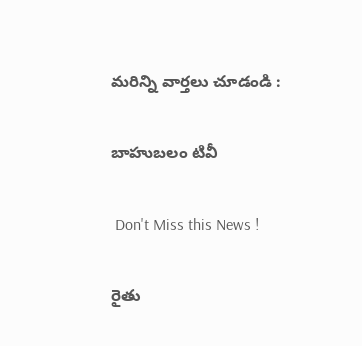మరిన్ని వార్తలు చూడండి :

బాహుబలం టివీ

 Don't Miss this News !

రైతు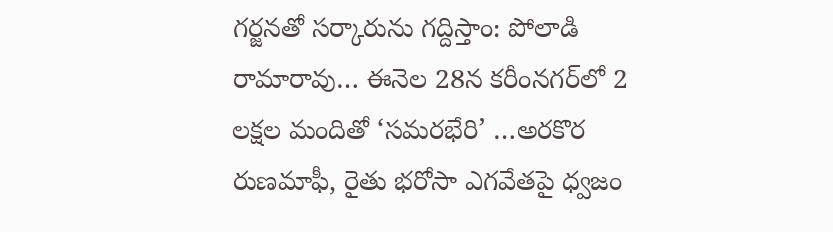గర్జనతో సర్కారును గద్దిస్తాం: పోలాడి రామారావు… ఈనెల 28న కరీంనగర్‌లో 2 లక్షల మందితో ‘సమరభేరి’ …అరకొర రుణమాఫీ, రైతు భరోసా ఎగవేతపై ధ్వజం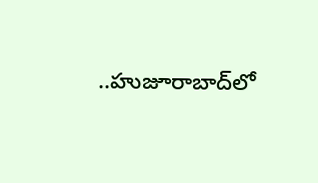..హుజూరాబాద్‌లో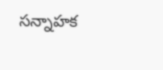సన్నాహక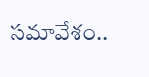సమావేశం..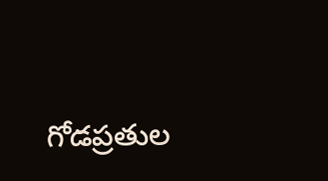గోడప్రతుల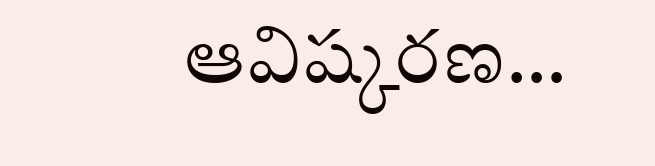ఆవిష్కరణ…